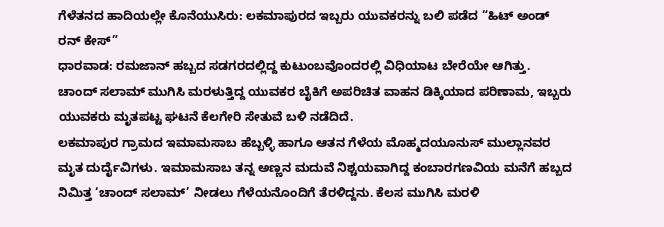ಗೆಳೆತನದ ಹಾದಿಯಲ್ಲೇ ಕೊನೆಯುಸಿರು: ಲಕಮಾಪುರದ ಇಬ್ಬರು ಯುವಕರನ್ನು ಬಲಿ ಪಡೆದ “ಹಿಟ್ ಅಂಡ್ ರನ್ ಕೇಸ್”
ಧಾರವಾಡ: ರಮಜಾನ್ ಹಬ್ಬದ ಸಡಗರದಲ್ಲಿದ್ದ ಕುಟುಂಬವೊಂದರಲ್ಲಿ ವಿಧಿಯಾಟ ಬೇರೆಯೇ ಆಗಿತ್ತು. ಚಾಂದ್ ಸಲಾಮ್ ಮುಗಿಸಿ ಮರಳುತ್ತಿದ್ದ ಯುವಕರ ಬೈಕಿಗೆ ಅಪರಿಚಿತ ವಾಹನ ಡಿಕ್ಕಿಯಾದ ಪರಿಣಾಮ, ಇಬ್ಬರು ಯುವಕರು ಮೃತಪಟ್ಟ ಘಟನೆ ಕೆಲಗೇರಿ ಸೇತುವೆ ಬಳಿ ನಡೆದಿದೆ.
ಲಕಮಾಪುರ ಗ್ರಾಮದ ಇಮಾಮಸಾಬ ಹೆಬ್ಬಳ್ಳಿ ಹಾಗೂ ಆತನ ಗೆಳೆಯ ಮೊಹ್ಮದಯೂನುಸ್ ಮುಲ್ಲಾನವರ ಮೃತ ದುರ್ದೈವಿಗಳು. ಇಮಾಮಸಾಬ ತನ್ನ ಅಣ್ಣನ ಮದುವೆ ನಿಶ್ಚಯವಾಗಿದ್ದ ಕಂಬಾರಗಣವಿಯ ಮನೆಗೆ ಹಬ್ಬದ ನಿಮಿತ್ತ ‘ಚಾಂದ್ ಸಲಾಮ್’ ನೀಡಲು ಗೆಳೆಯನೊಂದಿಗೆ ತೆರಳಿದ್ದನು. ಕೆಲಸ ಮುಗಿಸಿ ಮರಳಿ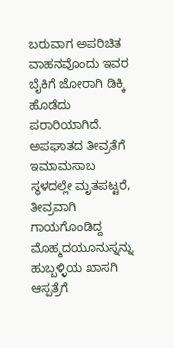ಬರುವಾಗ ಅಪರಿಚಿತ ವಾಹನವೊಂದು ಇವರ ಬೈಕಿಗೆ ಜೋರಾಗಿ ಡಿಕ್ಕಿ ಹೊಡೆದು ಪರಾರಿಯಾಗಿದೆ.
ಅಪಘಾತದ ತೀವ್ರತೆಗೆ ಇಮಾಮಸಾಬ ಸ್ಥಳದಲ್ಲೇ ಮೃತಪಟ್ಟರೆ, ತೀವ್ರವಾಗಿ ಗಾಯಗೊಂಡಿದ್ದ ಮೊಹ್ಮದಯೂನುಸ್ನನ್ನು ಹುಬ್ಬಳ್ಳಿಯ ಖಾಸಗಿ ಆಸ್ಪತ್ರೆಗೆ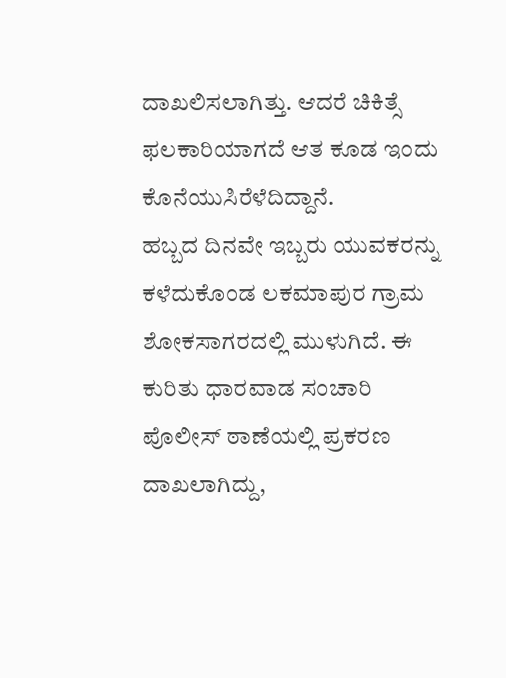ದಾಖಲಿಸಲಾಗಿತ್ತು. ಆದರೆ ಚಿಕಿತ್ಸೆ ಫಲಕಾರಿಯಾಗದೆ ಆತ ಕೂಡ ಇಂದು ಕೊನೆಯುಸಿರೆಳೆದಿದ್ದಾನೆ.
ಹಬ್ಬದ ದಿನವೇ ಇಬ್ಬರು ಯುವಕರನ್ನು ಕಳೆದುಕೊಂಡ ಲಕಮಾಪುರ ಗ್ರಾಮ ಶೋಕಸಾಗರದಲ್ಲಿ ಮುಳುಗಿದೆ. ಈ ಕುರಿತು ಧಾರವಾಡ ಸಂಚಾರಿ ಪೊಲೀಸ್ ಠಾಣೆಯಲ್ಲಿ ಪ್ರಕರಣ ದಾಖಲಾಗಿದ್ದು,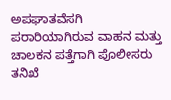ಅಪಘಾತವೆಸಗಿ ಪರಾರಿಯಾಗಿರುವ ವಾಹನ ಮತ್ತು ಚಾಲಕನ ಪತ್ತೆಗಾಗಿ ಪೊಲೀಸರು ತನಿಖೆ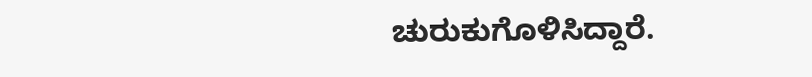ಚುರುಕುಗೊಳಿಸಿದ್ದಾರೆ.